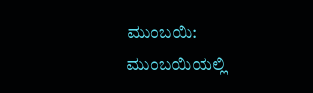ಮುಂಬಯಿ: ಮುಂಬಯಿಯಲ್ಲಿ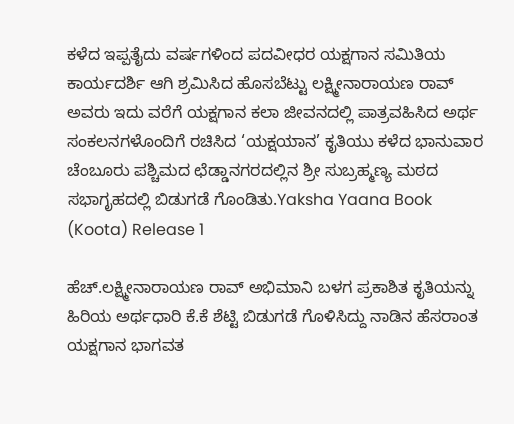ಕಳೆದ ಇಪ್ಪತೈದು ವರ್ಷಗಳಿಂದ ಪದವೀಧರ ಯಕ್ಷಗಾನ ಸಮಿತಿಯ ಕಾರ್ಯದರ್ಶಿ ಆಗಿ ಶ್ರಮಿಸಿದ ಹೊಸಬೆಟ್ಟು ಲಕ್ಷ್ಮೀನಾರಾಯಣ ರಾವ್ ಅವರು ಇದು ವರೆಗೆ ಯಕ್ಷಗಾನ ಕಲಾ ಜೀವನದಲ್ಲಿ ಪಾತ್ರವಹಿಸಿದ ಅರ್ಥ ಸಂಕಲನಗಳೊಂದಿಗೆ ರಚಿಸಿದ ‘ಯಕ್ಷಯಾನ’ ಕೃತಿಯು ಕಳೆದ ಭಾನುವಾರ ಚೆಂಬೂರು ಪಶ್ಚಿಮದ ಛೆಡ್ಡಾನಗರದಲ್ಲಿನ ಶ್ರೀ ಸುಬ್ರಹ್ಮಣ್ಯ ಮಠದ ಸಭಾಗೃಹದಲ್ಲಿ ಬಿಡುಗಡೆ ಗೊಂಡಿತು.Yaksha Yaana Book (Koota) Release 1

ಹೆಚ್.ಲಕ್ಷ್ಮೀನಾರಾಯಣ ರಾವ್ ಅಭಿಮಾನಿ ಬಳಗ ಪ್ರಕಾಶಿತ ಕೃತಿಯನ್ನು ಹಿರಿಯ ಅರ್ಥಧಾರಿ ಕೆ.ಕೆ ಶೆಟ್ಟಿ ಬಿಡುಗಡೆ ಗೊಳಿಸಿದ್ದು ನಾಡಿನ ಹೆಸರಾಂತ ಯಕ್ಷಗಾನ ಭಾಗವತ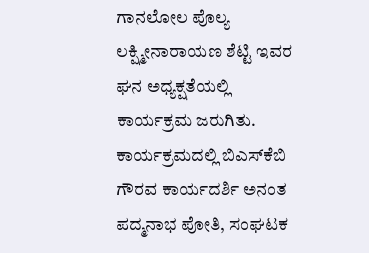ಗಾನಲೋಲ ಪೊಲ್ಯ ಲಕ್ಷ್ಮೀನಾರಾಯಣ ಶೆಟ್ಟಿ ಇವರ ಘನ ಅಧ್ಯಕ್ಷತೆಯಲ್ಲಿ ಕಾರ್ಯಕ್ರಮ ಜರುಗಿತು. ಕಾರ್ಯಕ್ರಮದಲ್ಲಿ ಬಿಎಸ್‌ಕೆಬಿ ಗೌರವ ಕಾರ್ಯದರ್ಶಿ ಅನಂತ ಪದ್ಮನಾಭ ಪೋತಿ, ಸಂಘಟಕ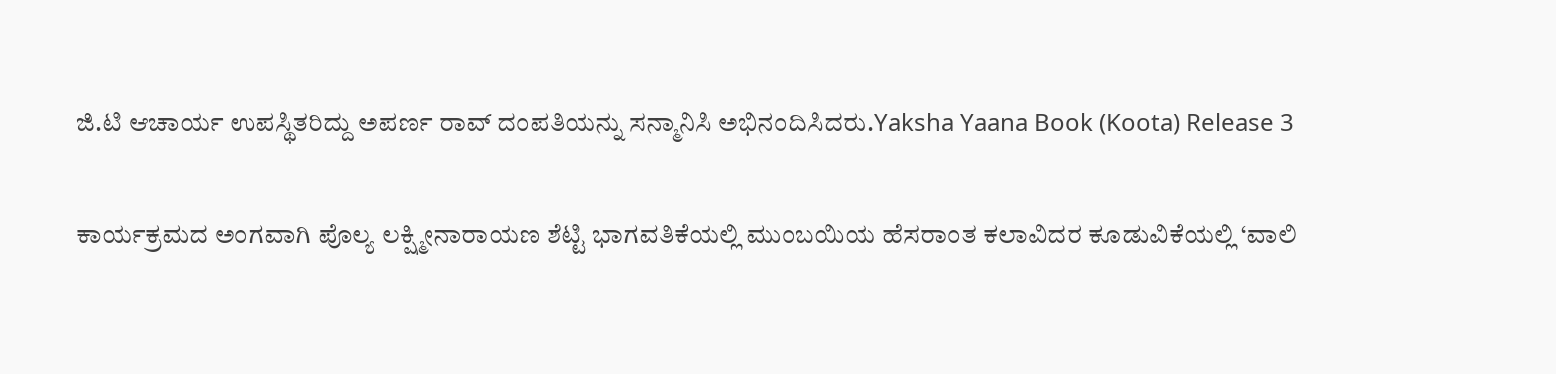ಜಿ.ಟಿ ಆಚಾರ್ಯ ಉಪಸ್ಥಿತರಿದ್ದು ಅಪರ್ಣ ರಾವ್ ದಂಪತಿಯನ್ನು ಸನ್ಮಾನಿಸಿ ಅಭಿನಂದಿಸಿದರು.Yaksha Yaana Book (Koota) Release 3

ಕಾರ್ಯಕ್ರಮದ ಅಂಗವಾಗಿ ಪೊಲ್ಯ ಲಕ್ಷ್ಮೀನಾರಾಯಣ ಶೆಟ್ಟಿ ಭಾಗವತಿಕೆಯಲ್ಲಿ ಮುಂಬಯಿಯ ಹೆಸರಾಂತ ಕಲಾವಿದರ ಕೂಡುವಿಕೆಯಲ್ಲಿ ‘ವಾಲಿ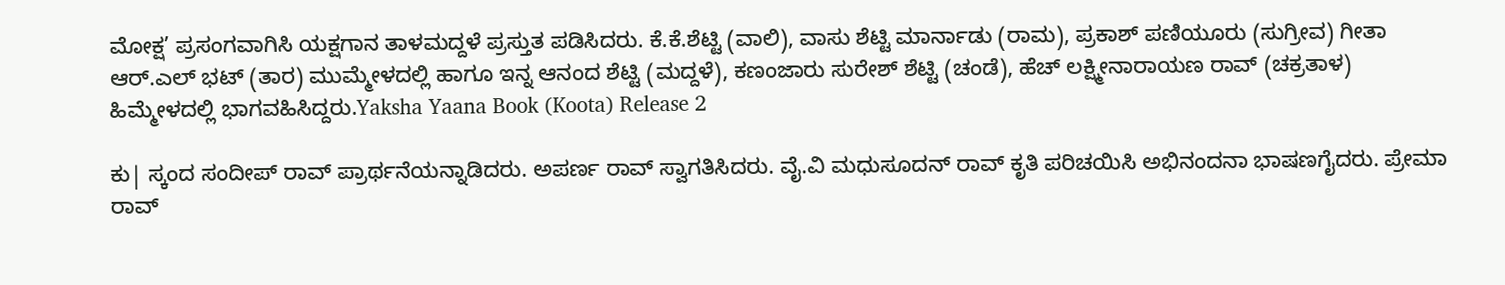ಮೋಕ್ಷ’ ಪ್ರಸಂಗವಾಗಿಸಿ ಯಕ್ಷಗಾನ ತಾಳಮದ್ದಳೆ ಪ್ರಸ್ತುತ ಪಡಿಸಿದರು. ಕೆ.ಕೆ.ಶೆಟ್ಟಿ (ವಾಲಿ), ವಾಸು ಶೆಟ್ಟಿ ಮಾರ್ನಾಡು (ರಾಮ), ಪ್ರಕಾಶ್ ಪಣಿಯೂರು (ಸುಗ್ರೀವ) ಗೀತಾ ಆರ್.ಎಲ್ ಭಟ್ (ತಾರ) ಮುಮ್ಮೇಳದಲ್ಲಿ ಹಾಗೂ ಇನ್ನ ಆನಂದ ಶೆಟ್ಟಿ (ಮದ್ದಳೆ), ಕಣಂಜಾರು ಸುರೇಶ್ ಶೆಟ್ಟಿ (ಚಂಡೆ), ಹೆಚ್ ಲಕ್ಷ್ಮೀನಾರಾಯಣ ರಾವ್ (ಚಕ್ರತಾಳ) ಹಿಮ್ಮೇಳದಲ್ಲಿ ಭಾಗವಹಿಸಿದ್ದರು.Yaksha Yaana Book (Koota) Release 2

ಕು| ಸ್ಕಂದ ಸಂದೀಪ್ ರಾವ್ ಪ್ರಾರ್ಥನೆಯನ್ನಾಡಿದರು. ಅಪರ್ಣ ರಾವ್ ಸ್ವಾಗತಿಸಿದರು. ವೈ.ವಿ ಮಧುಸೂದನ್ ರಾವ್ ಕೃತಿ ಪರಿಚಯಿಸಿ ಅಭಿನಂದನಾ ಭಾಷಣಗೈದರು. ಪ್ರೇಮಾ ರಾವ್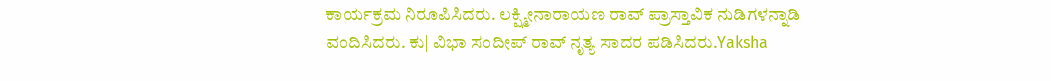ಕಾರ್ಯಕ್ರಮ ನಿರೂಪಿಸಿದರು. ಲಕ್ಷ್ಮೀನಾರಾಯಣ ರಾವ್ ಪ್ರಾಸ್ತಾವಿಕ ನುಡಿಗಳನ್ನಾಡಿ ವಂದಿಸಿದರು. ಕು| ವಿಭಾ ಸಂದೀಪ್ ರಾವ್ ನೃತ್ಯ ಸಾದರ ಪಡಿಸಿದರು.Yaksha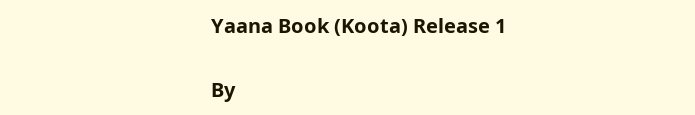Yaana Book (Koota) Release 1

By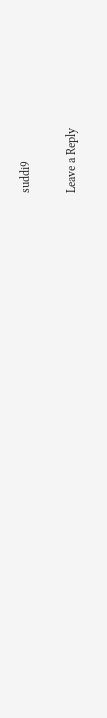suddi9

Leave a Reply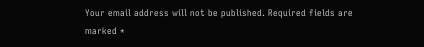Your email address will not be published. Required fields are marked *